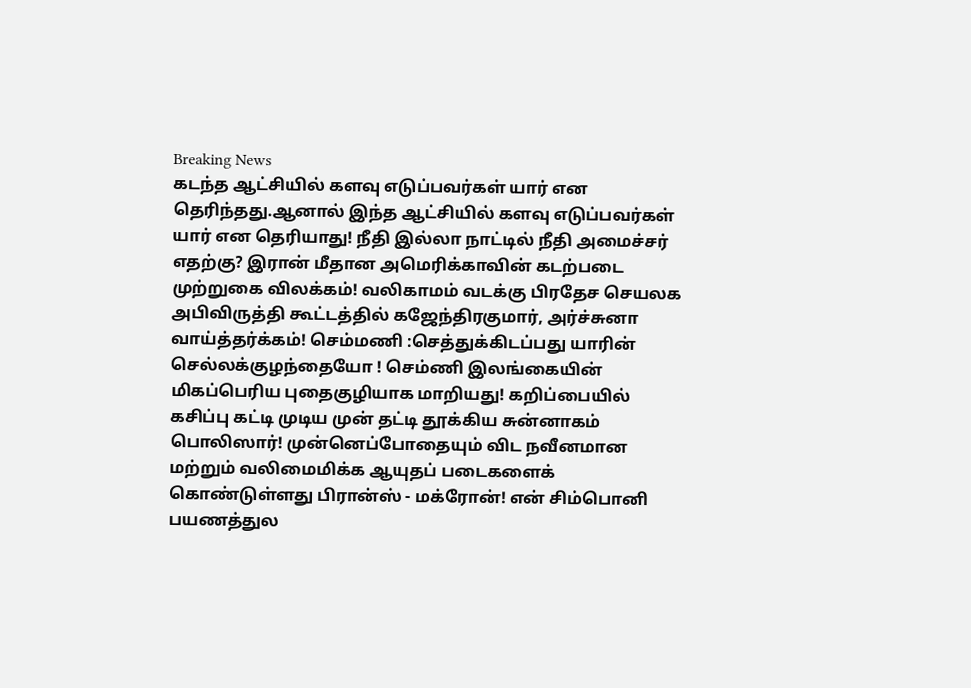Breaking News
கடந்த ஆட்சியில் களவு எடுப்பவர்கள் யார் என தெரிந்தது.ஆனால் இந்த ஆட்சியில் களவு எடுப்பவர்கள் யார் என தெரியாது! நீதி இல்லா நாட்டில் நீதி அமைச்சர் எதற்கு? இரான் மீதான அமெரிக்காவின் கடற்படை முற்றுகை விலக்கம்! வலிகாமம் வடக்கு பிரதேச செயலக அபிவிருத்தி கூட்டத்தில் கஜேந்திரகுமார், அர்ச்சுனா வாய்த்தர்க்கம்! செம்மணி :செத்துக்கிடப்பது யாரின் செல்லக்குழந்தையோ ! செம்ணி இலங்கையின் மிகப்பெரிய புதைகுழியாக மாறியது! கறிப்பையில் கசிப்பு கட்டி முடிய முன் தட்டி தூக்கிய சுன்னாகம் பொலிஸார்! முன்னெப்போதையும் விட நவீனமான மற்றும் வலிமைமிக்க ஆயுதப் படைகளைக் கொண்டுள்ளது பிரான்ஸ் - மக்ரோன்! என் சிம்பொனி பயணத்துல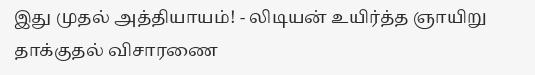இது முதல் அத்தியாயம்! - லிடியன் உயிர்த்த ஞாயிறு தாக்குதல் விசாரணை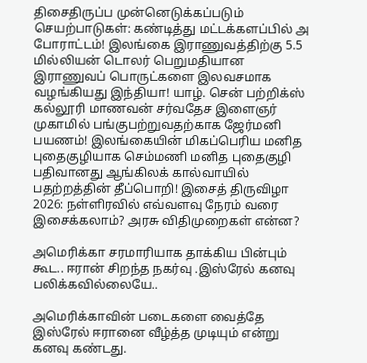திசைதிருப்ப முன்னெடுக்கப்படும் செயற்பாடுகள்: கண்டித்து மட்டக்களப்பில் அ போராட்டம்! இலங்கை இராணுவத்திற்கு 5.5 மில்லியன் டொலர் பெறுமதியான இராணுவப் பொருட்களை இலவசமாக வழங்கியது இந்தியா! யாழ். சென் பற்றிக்ஸ் கல்லூரி மாணவன் சர்வதேச இளைஞர் முகாமில் பங்குபற்றுவதற்காக ஜேர்மனி பயணம்! இலங்கையின் மிகப்பெரிய மனித புதைகுழியாக செம்மணி மனித புதைகுழி பதிவானது ஆங்கிலக் கால்வாயில் பதற்றத்தின் தீப்பொறி! இசைத் திருவிழா 2026: நள்ளிரவில் எவ்வளவு நேரம் வரை இசைக்கலாம்? அரசு விதிமுறைகள் என்ன?

அமெரிக்கா சரமாரியாக தாக்கிய பின்பும் கூட.. ஈரான் சிறந்த நகர்வு .இஸ்ரேல் கனவு பலிக்கவில்லையே..

அமெரிக்காவின் படைகளை வைத்தே இஸ்ரேல் ஈரானை வீழ்த்த முடியும் என்று கனவு கண்டது.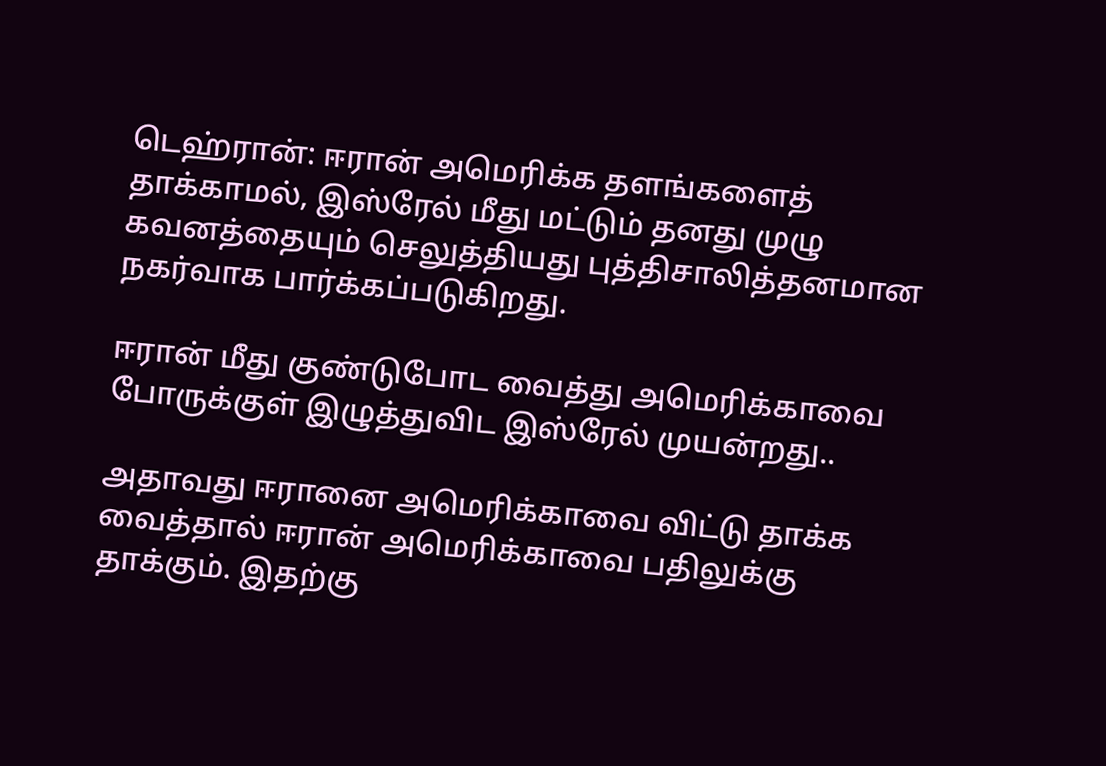டெஹ்ரான்: ஈரான் அமெரிக்க தளங்களைத் தாக்காமல், இஸ்ரேல் மீது மட்டும் தனது முழு கவனத்தையும் செலுத்தியது புத்திசாலித்தனமான நகர்வாக பார்க்கப்படுகிறது.

ஈரான் மீது குண்டுபோட வைத்து அமெரிக்காவை போருக்குள் இழுத்துவிட இஸ்ரேல் முயன்றது..

அதாவது ஈரானை அமெரிக்காவை விட்டு தாக்க வைத்தால் ஈரான் அமெரிக்காவை பதிலுக்கு தாக்கும். இதற்கு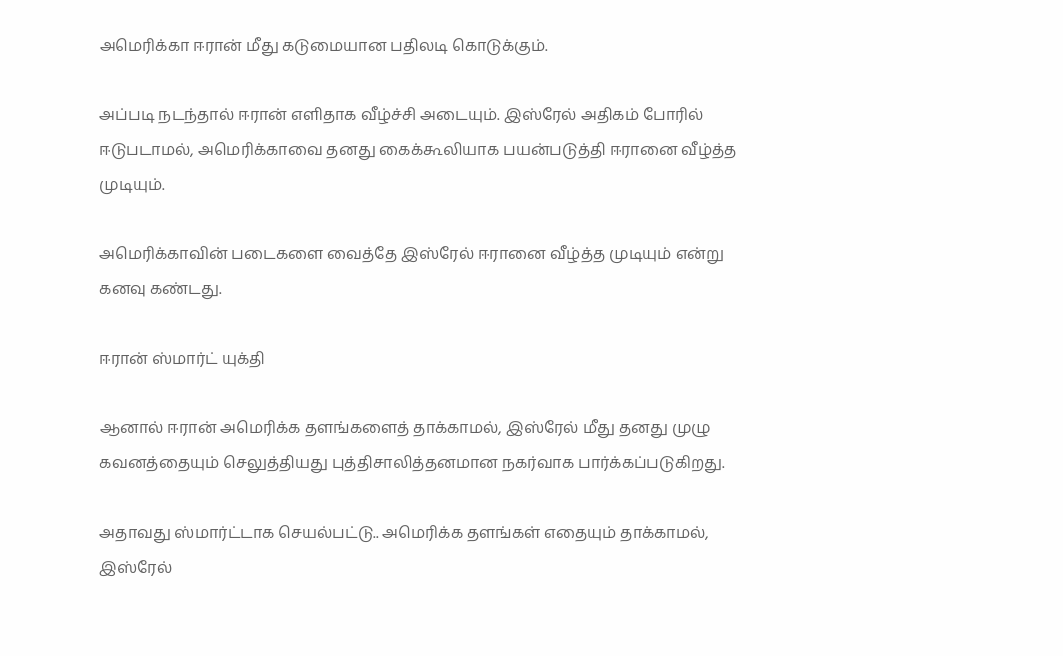அமெரிக்கா ஈரான் மீது கடுமையான பதிலடி கொடுக்கும்.

அப்படி நடந்தால் ஈரான் எளிதாக வீழ்ச்சி அடையும். இஸ்ரேல் அதிகம் போரில் ஈடுபடாமல், அமெரிக்காவை தனது கைக்கூலியாக பயன்படுத்தி ஈரானை வீழ்த்த முடியும்.

அமெரிக்காவின் படைகளை வைத்தே இஸ்ரேல் ஈரானை வீழ்த்த முடியும் என்று கனவு கண்டது.

ஈரான் ஸ்மார்ட் யுக்தி

ஆனால் ஈரான் அமெரிக்க தளங்களைத் தாக்காமல், இஸ்ரேல் மீது தனது முழு கவனத்தையும் செலுத்தியது புத்திசாலித்தனமான நகர்வாக பார்க்கப்படுகிறது.

அதாவது ஸ்மார்ட்டாக செயல்பட்டு.. அமெரிக்க தளங்கள் எதையும் தாக்காமல், இஸ்ரேல்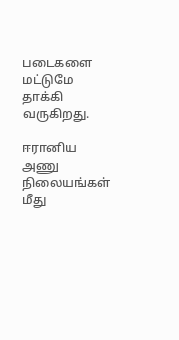படைகளை மட்டுமே தாக்கி வருகிறது.

ஈரானிய அணு நிலையங்கள் மீது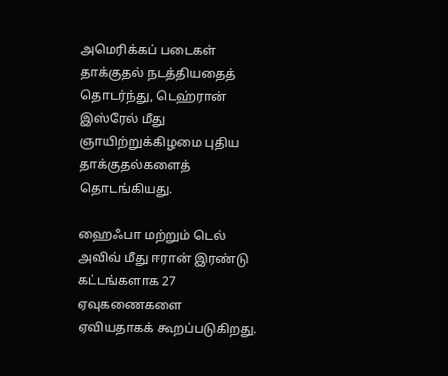அமெரிக்கப் படைகள் தாக்குதல் நடத்தியதைத் தொடர்ந்து, டெஹ்ரான் இஸ்ரேல் மீது ஞாயிற்றுக்கிழமை புதிய தாக்குதல்களைத் தொடங்கியது.

ஹைஃபா மற்றும் டெல் அவிவ் மீது ஈரான் இரண்டு கட்டங்களாக 27 ஏவுகணைகளை ஏவியதாகக் கூறப்படுகிறது.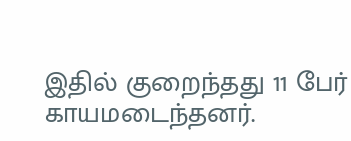இதில் குறைந்தது 11 பேர் காயமடைந்தனர்.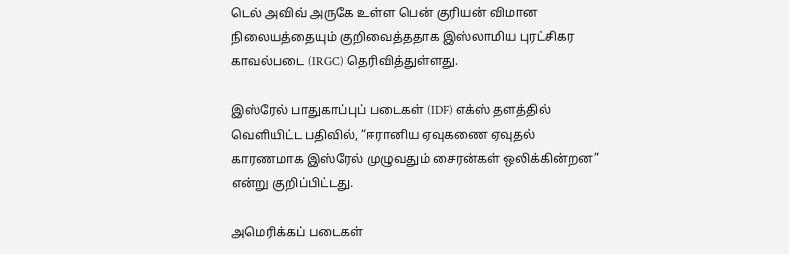டெல் அவிவ் அருகே உள்ள பென் குரியன் விமான நிலையத்தையும் குறிவைத்ததாக இஸ்லாமிய புரட்சிகர காவல்படை (IRGC) தெரிவித்துள்ளது.

இஸ்ரேல் பாதுகாப்புப் படைகள் (IDF) எக்ஸ் தளத்தில் வெளியிட்ட பதிவில், “ஈரானிய ஏவுகணை ஏவுதல் காரணமாக இஸ்ரேல் முழுவதும் சைரன்கள் ஒலிக்கின்றன” என்று குறிப்பிட்டது.

அமெரிக்கப் படைகள்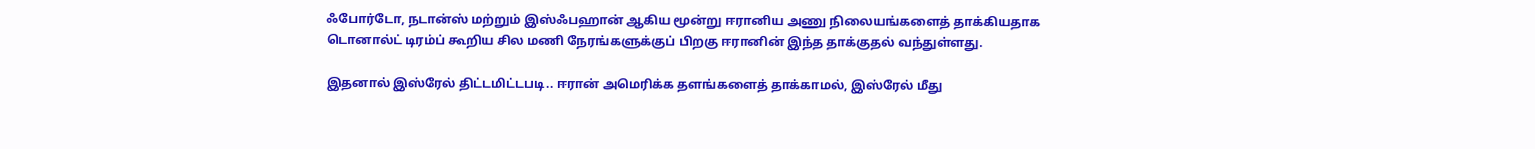ஃபோர்டோ, நடான்ஸ் மற்றும் இஸ்ஃபஹான் ஆகிய மூன்று ஈரானிய அணு நிலையங்களைத் தாக்கியதாக டொனால்ட் டிரம்ப் கூறிய சில மணி நேரங்களுக்குப் பிறகு ஈரானின் இந்த தாக்குதல் வந்துள்ளது.

இதனால் இஸ்ரேல் திட்டமிட்டபடி.. ஈரான் அமெரிக்க தளங்களைத் தாக்காமல், இஸ்ரேல் மீது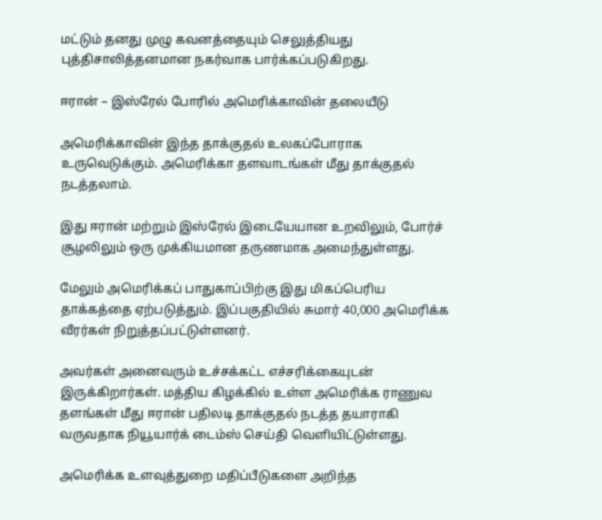மட்டும் தனது முழு கவனத்தையும் செலுத்தியது புத்திசாலித்தனமான நகர்வாக பார்க்கப்படுகிறது.

ஈரான் – இஸ்ரேல் போரில் அமெரிக்காவின் தலையீடு

அமெரிக்காவின் இந்த தாக்குதல் உலகப்போராக உருவெடுக்கும். அமெரிக்கா தளவாடங்கள் மீது தாக்குதல் நடத்தலாம்.

இது ஈரான் மற்றும் இஸ்ரேல் இடையேயான உறவிலும், போர்ச் சூழலிலும் ஒரு முக்கியமான தருணமாக அமைந்துள்ளது.

மேலும் அமெரிக்கப் பாதுகாப்பிற்கு இது மிகப்பெரிய தாக்கத்தை ஏற்படுத்தும். இப்பகுதியில் சுமார் 40,000 அமெரிக்க வீரர்கள் நிறுத்தப்பட்டுள்ளனர்.

அவர்கள் அனைவரும் உச்சக்கட்ட எச்சரிக்கையுடன் இருக்கிறார்கள். மத்திய கிழக்கில் உள்ள அமெரிக்க ராணுவ தளங்கள் மீது ஈரான் பதிலடி தாக்குதல் நடத்த தயாராகி வருவதாக நியூயார்க் டைம்ஸ் செய்தி வெளியிட்டுள்ளது.

அமெரிக்க உளவுத்துறை மதிப்பீடுகளை அறிந்த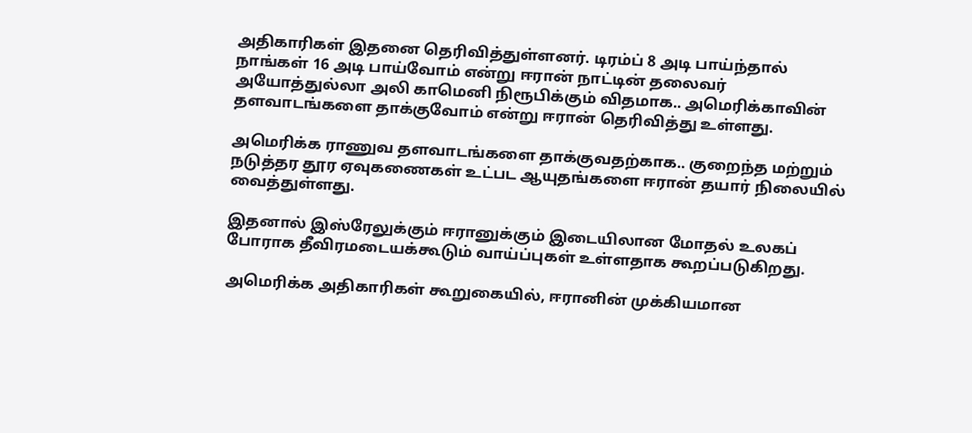அதிகாரிகள் இதனை தெரிவித்துள்ளனர். டிரம்ப் 8 அடி பாய்ந்தால் நாங்கள் 16 அடி பாய்வோம் என்று ஈரான் நாட்டின் தலைவர் அயோத்துல்லா அலி காமெனி நிரூபிக்கும் விதமாக.. அமெரிக்காவின் தளவாடங்களை தாக்குவோம் என்று ஈரான் தெரிவித்து உள்ளது.

அமெரிக்க ராணுவ தளவாடங்களை தாக்குவதற்காக.. குறைந்த மற்றும் நடுத்தர தூர ஏவுகணைகள் உட்பட ஆயுதங்களை ஈரான் தயார் நிலையில் வைத்துள்ளது.

இதனால் இஸ்ரேலுக்கும் ஈரானுக்கும் இடையிலான மோதல் உலகப் போராக தீவிரமடையக்கூடும் வாய்ப்புகள் உள்ளதாக கூறப்படுகிறது.

அமெரிக்க அதிகாரிகள் கூறுகையில், ஈரானின் முக்கியமான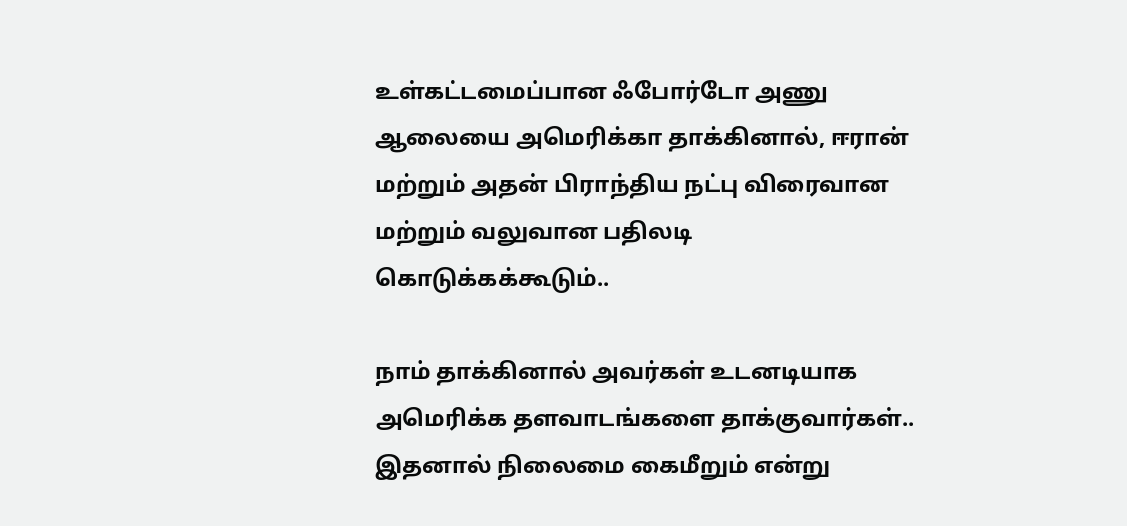உள்கட்டமைப்பான ஃபோர்டோ அணு ஆலையை அமெரிக்கா தாக்கினால், ஈரான் மற்றும் அதன் பிராந்திய நட்பு விரைவான மற்றும் வலுவான பதிலடி கொடுக்கக்கூடும்..

நாம் தாக்கினால் அவர்கள் உடனடியாக அமெரிக்க தளவாடங்களை தாக்குவார்கள்.. இதனால் நிலைமை கைமீறும் என்று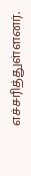எச்சரித்துள்ளனர்.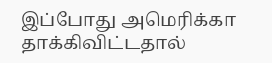இப்போது அமெரிக்கா தாக்கிவிட்டதால்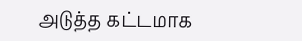அடுத்த கட்டமாக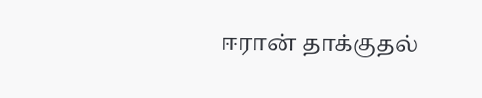ஈரான் தாக்குதல்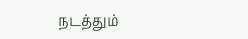நடத்தும்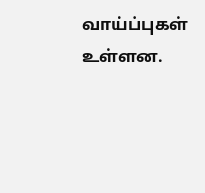வாய்ப்புகள் உள்ளன.